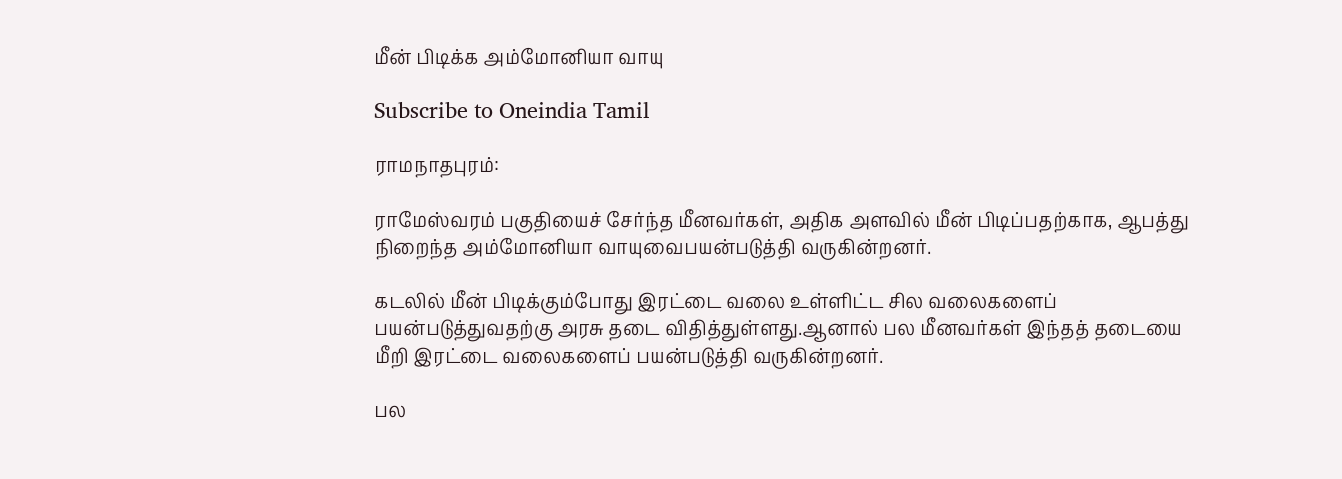மீன் பிடிக்க அம்மோனியா வாயு

Subscribe to Oneindia Tamil

ராமநாதபுரம்:

ராமேஸ்வரம் பகுதியைச் சேர்ந்த மீனவர்கள், அதிக அளவில் மீன் பிடிப்பதற்காக, ஆபத்து நிறைந்த அம்மோனியா வாயுவைபயன்படுத்தி வருகின்றனர்.

கடலில் மீன் பிடிக்கும்போது இரட்டை வலை உள்ளிட்ட சில வலைகளைப் பயன்படுத்துவதற்கு அரசு தடை விதித்துள்ளது.ஆனால் பல மீனவர்கள் இந்தத் தடையை மீறி இரட்டை வலைகளைப் பயன்படுத்தி வருகின்றனர்.

பல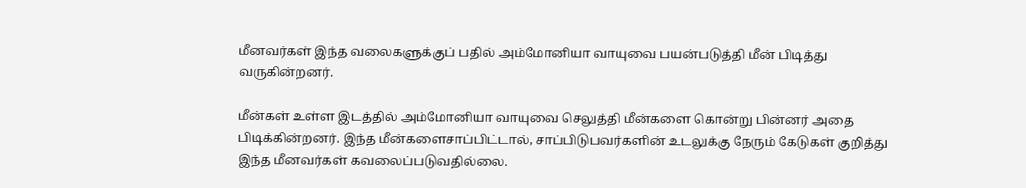மீனவர்கள் இந்த வலைகளுக்குப் பதில் அம்மோனியா வாயுவை பயன்படுத்தி மீன் பிடித்து வருகின்றனர்.

மீன்கள் உள்ள இடத்தில் அம்மோனியா வாயுவை செலுத்தி மீன்களை கொன்று பின்னர் அதை பிடிக்கின்றனர். இந்த மீன்களைசாப்பிட்டால், சாப்பிடுபவர்களின் உடலுக்கு நேரும் கேடுகள் குறித்து இந்த மீனவர்கள் கவலைப்படுவதில்லை.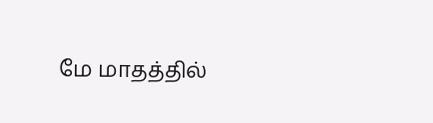மே மாதத்தில்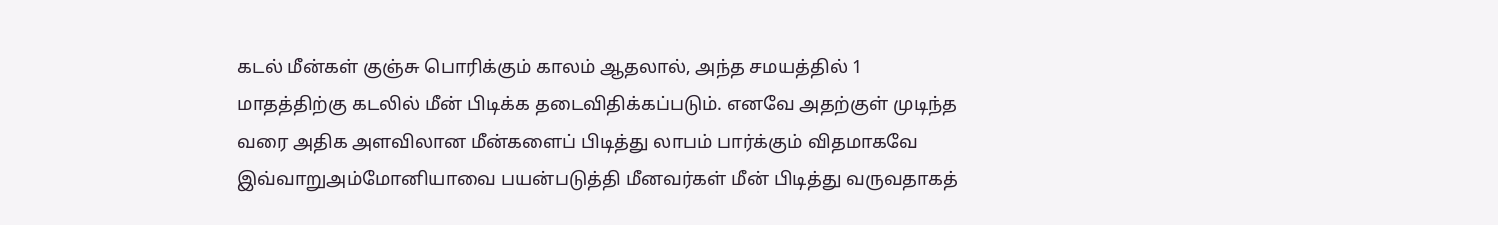கடல் மீன்கள் குஞ்சு பொரிக்கும் காலம் ஆதலால், அந்த சமயத்தில் 1 மாதத்திற்கு கடலில் மீன் பிடிக்க தடைவிதிக்கப்படும். எனவே அதற்குள் முடிந்த வரை அதிக அளவிலான மீன்களைப் பிடித்து லாபம் பார்க்கும் விதமாகவே இவ்வாறுஅம்மோனியாவை பயன்படுத்தி மீனவர்கள் மீன் பிடித்து வருவதாகத்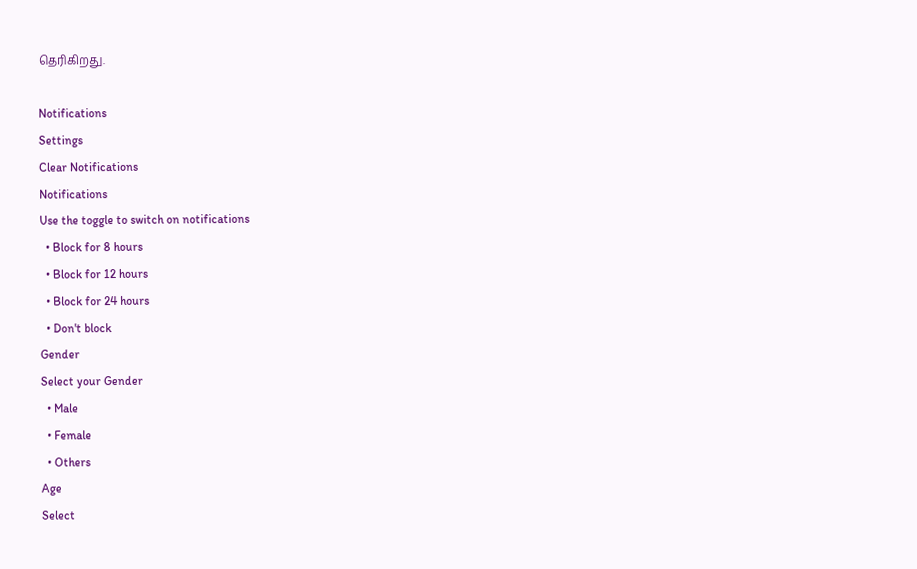தெரிகிறது.

Notifications
Settings
Clear Notifications
Notifications
Use the toggle to switch on notifications
  • Block for 8 hours
  • Block for 12 hours
  • Block for 24 hours
  • Don't block
Gender
Select your Gender
  • Male
  • Female
  • Others
Age
Select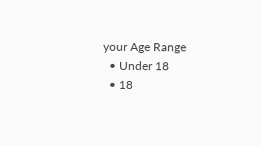your Age Range
  • Under 18
  • 18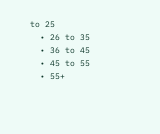to 25
  • 26 to 35
  • 36 to 45
  • 45 to 55
  • 55+